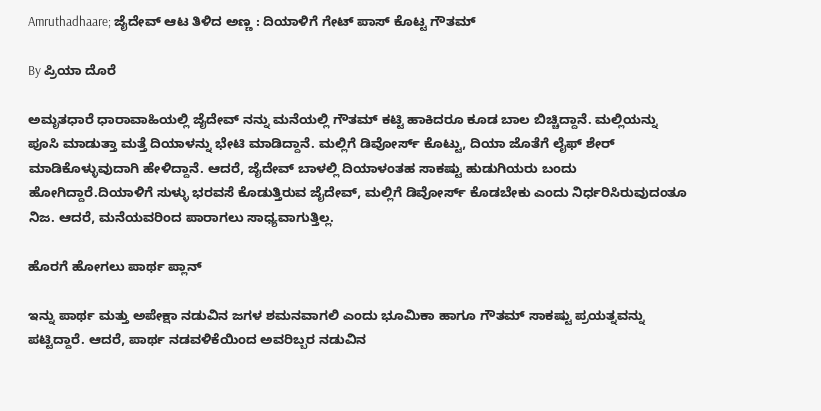Amruthadhaare; ಜೈದೇವ್ ಆಟ ತಿಳಿದ ಅಣ್ಣ : ದಿಯಾಳಿಗೆ ಗೇಟ್ ಪಾಸ್ ಕೊಟ್ಟ ಗೌತಮ್

By ಪ್ರಿಯಾ ದೊರೆ

ಅಮೃತಧಾರೆ ಧಾರಾವಾಹಿಯಲ್ಲಿ ಜೈದೇವ್ ನನ್ನು ಮನೆಯಲ್ಲಿ ಗೌತಮ್ ಕಟ್ಟಿ ಹಾಕಿದರೂ ಕೂಡ ಬಾಲ ಬಿಚ್ಚಿದ್ದಾನೆ. ಮಲ್ಲಿಯನ್ನು ಪೂಸಿ ಮಾಡುತ್ತಾ ಮತ್ತೆ ದಿಯಾಳನ್ನು ಭೇಟಿ ಮಾಡಿದ್ದಾನೆ. ಮಲ್ಲಿಗೆ ಡಿವೋರ್ಸ್ ಕೊಟ್ಟು, ದಿಯಾ ಜೊತೆಗೆ ಲೈಫ್ ಶೇರ್ ಮಾಡಿಕೊಳ್ಳುವುದಾಗಿ ಹೇಳಿದ್ದಾನೆ. ಆದರೆ, ಜೈದೇವ್ ಬಾಳಲ್ಲಿ ದಿಯಾಳಂತಹ ಸಾಕಷ್ಟು ಹುಡುಗಿಯರು ಬಂದು ಹೋಗಿದ್ದಾರೆ.ದಿಯಾಳಿಗೆ ಸುಳ್ಳು ಭರವಸೆ ಕೊಡುತ್ತಿರುವ ಜೈದೇವ್, ಮಲ್ಲಿಗೆ ಡಿವೋರ್ಸ್ ಕೊಡಬೇಕು ಎಂದು ನಿರ್ಧರಿಸಿರುವುದಂತೂ ನಿಜ. ಆದರೆ, ಮನೆಯವರಿಂದ ಪಾರಾಗಲು ಸಾಧ್ಯವಾಗುತ್ತಿಲ್ಲ.

ಹೊರಗೆ ಹೋಗಲು ಪಾರ್ಥ ಪ್ಲಾನ್

ಇನ್ನು ಪಾರ್ಥ ಮತ್ತು ಅಪೇಕ್ಷಾ ನಡುವಿನ ಜಗಳ ಶಮನವಾಗಲಿ ಎಂದು ಭೂಮಿಕಾ ಹಾಗೂ ಗೌತಮ್ ಸಾಕಷ್ಟು ಪ್ರಯತ್ನವನ್ನು ಪಟ್ಟಿದ್ದಾರೆ. ಆದರೆ, ಪಾರ್ಥ ನಡವಳಿಕೆಯಿಂದ ಅವರಿಬ್ಬರ ನಡುವಿನ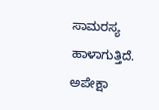ಸಾಮರಸ್ಯ ಹಾಳಾಗುತ್ತಿದೆ. ಅಪೇಕ್ಷಾ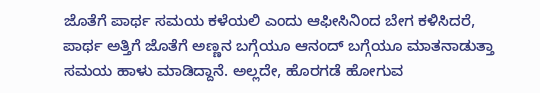ಜೊತೆಗೆ ಪಾರ್ಥ ಸಮಯ ಕಳೆಯಲಿ ಎಂದು ಆಫೀಸಿನಿಂದ ಬೇಗ ಕಳಿಸಿದರೆ, ಪಾರ್ಥ ಅತ್ತಿಗೆ ಜೊತೆಗೆ ಅಣ್ಣನ ಬಗ್ಗೆಯೂ ಆನಂದ್ ಬಗ್ಗೆಯೂ ಮಾತನಾಡುತ್ತಾ ಸಮಯ ಹಾಳು ಮಾಡಿದ್ದಾನೆ. ಅಲ್ಲದೇ, ಹೊರಗಡೆ ಹೋಗುವ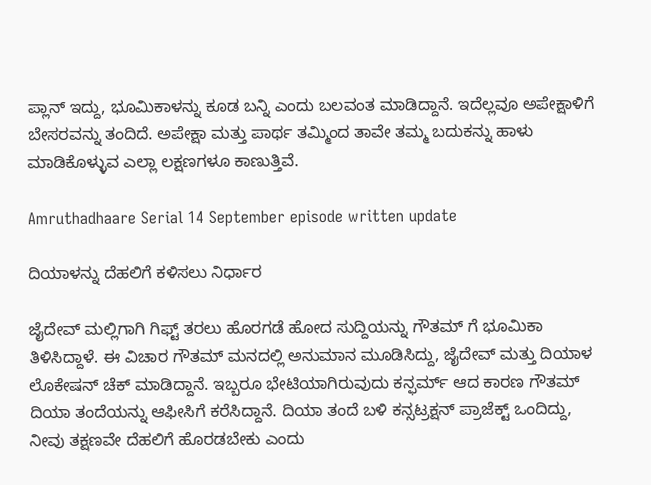ಪ್ಲಾನ್ ಇದ್ದು, ಭೂಮಿಕಾಳನ್ನು ಕೂಡ ಬನ್ನಿ ಎಂದು ಬಲವಂತ ಮಾಡಿದ್ದಾನೆ. ಇದೆಲ್ಲವೂ ಅಪೇಕ್ಷಾಳಿಗೆ ಬೇಸರವನ್ನು ತಂದಿದೆ. ಅಪೇಕ್ಷಾ ಮತ್ತು ಪಾರ್ಥ ತಮ್ಮಿಂದ ತಾವೇ ತಮ್ಮ ಬದುಕನ್ನು ಹಾಳು ಮಾಡಿಕೊಳ್ಳುವ ಎಲ್ಲಾ ಲಕ್ಷಣಗಳೂ ಕಾಣುತ್ತಿವೆ.

Amruthadhaare Serial 14 September episode written update

ದಿಯಾಳನ್ನು ದೆಹಲಿಗೆ ಕಳಿಸಲು ನಿರ್ಧಾರ

ಜೈದೇವ್ ಮಲ್ಲಿಗಾಗಿ ಗಿಫ್ಟ್ ತರಲು ಹೊರಗಡೆ ಹೋದ ಸುದ್ದಿಯನ್ನು ಗೌತಮ್ ಗೆ ಭೂಮಿಕಾ ತಿಳಿಸಿದ್ದಾಳೆ. ಈ ವಿಚಾರ ಗೌತಮ್ ಮನದಲ್ಲಿ ಅನುಮಾನ ಮೂಡಿಸಿದ್ದು, ಜೈದೇವ್ ಮತ್ತು ದಿಯಾಳ ಲೊಕೇಷನ್ ಚೆಕ್ ಮಾಡಿದ್ದಾನೆ. ಇಬ್ಬರೂ ಭೇಟಿಯಾಗಿರುವುದು ಕನ್ಫರ್ಮ್ ಆದ ಕಾರಣ ಗೌತಮ್ ದಿಯಾ ತಂದೆಯನ್ನು ಆಫೀಸಿಗೆ ಕರೆಸಿದ್ದಾನೆ. ದಿಯಾ ತಂದೆ ಬಳಿ ಕನ್ಸಟ್ರಕ್ಷನ್ ಪ್ರಾಜೆಕ್ಟ್ ಒಂದಿದ್ದು, ನೀವು ತಕ್ಷಣವೇ ದೆಹಲಿಗೆ ಹೊರಡಬೇಕು ಎಂದು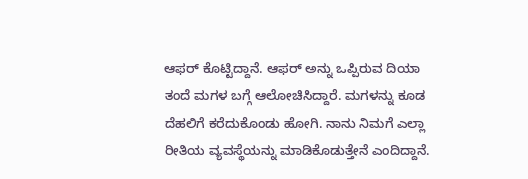ಆಫರ್ ಕೊಟ್ಟಿದ್ದಾನೆ. ಆಫರ್ ಅನ್ನು ಒಪ್ಪಿರುವ ದಿಯಾ ತಂದೆ ಮಗಳ ಬಗ್ಗೆ ಆಲೋಚಿಸಿದ್ದಾರೆ. ಮಗಳನ್ನು ಕೂಡ ದೆಹಲಿಗೆ ಕರೆದುಕೊಂಡು ಹೋಗಿ. ನಾನು ನಿಮಗೆ ಎಲ್ಲಾ ರೀತಿಯ ವ್ಯವಸ್ಥೆಯನ್ನು ಮಾಡಿಕೊಡುತ್ತೇನೆ ಎಂದಿದ್ದಾನೆ.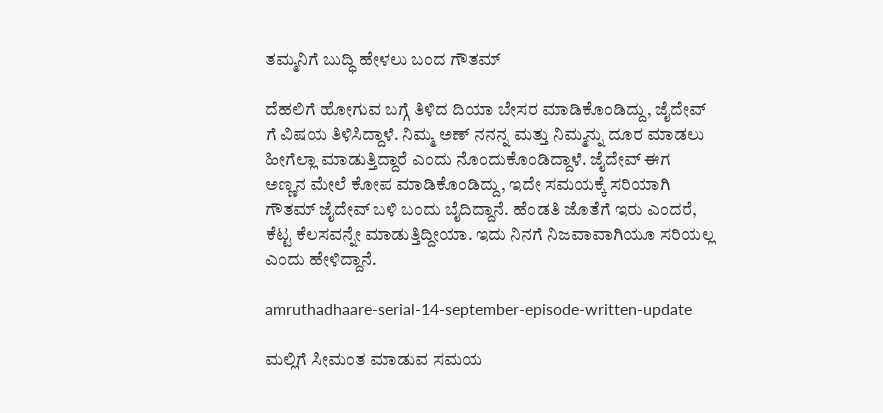ತಮ್ಮನಿಗೆ ಬುದ್ಧಿ ಹೇಳಲು ಬಂದ ಗೌತಮ್

ದೆಹಲಿಗೆ ಹೋಗುವ ಬಗ್ಗೆ ತಿಳಿದ ದಿಯಾ ಬೇಸರ ಮಾಡಿಕೊಂಡಿದ್ದು, ಜೈದೇವ್ ಗೆ ವಿಷಯ ತಿಳಿಸಿದ್ದಾಳೆ. ನಿಮ್ಮ ಅಣ್ ನನನ್ನ ಮತ್ತು ನಿಮ್ಮನ್ನು ದೂರ ಮಾಡಲು ಹೀಗೆಲ್ಲಾ ಮಾಡುತ್ತಿದ್ದಾರೆ ಎಂದು ನೊಂದುಕೊಂಡಿದ್ದಾಳೆ. ಜೈದೇವ್ ಈಗ ಅಣ್ಣನ ಮೇಲೆ ಕೋಪ ಮಾಡಿಕೊಂಡಿದ್ದು, ಇದೇ ಸಮಯಕ್ಕೆ ಸರಿಯಾಗಿ ಗೌತಮ್ ಜೈದೇವ್ ಬಳಿ ಬಂದು ಬೈದಿದ್ದಾನೆ. ಹೆಂಡತಿ ಜೊತೆಗೆ ಇರು ಎಂದರೆ, ಕೆಟ್ಟ ಕೆಲಸವನ್ನೇ ಮಾಡುತ್ತಿದ್ದೀಯಾ. ಇದು ನಿನಗೆ ನಿಜವಾವಾಗಿಯೂ ಸರಿಯಲ್ಲ ಎಂದು ಹೇಳಿದ್ದಾನೆ.

amruthadhaare-serial-14-september-episode-written-update

ಮಲ್ಲಿಗೆ ಸೀಮಂತ ಮಾಡುವ ಸಮಯ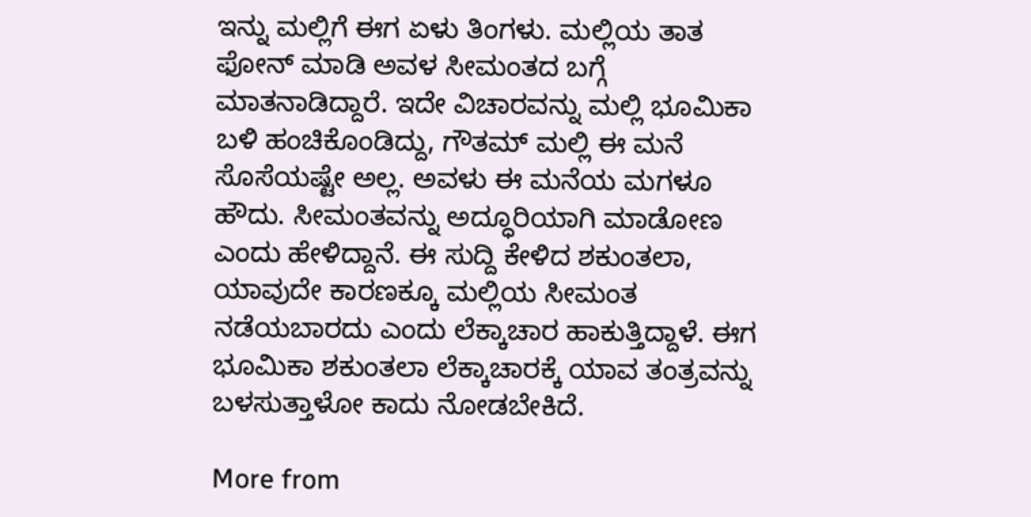ಇನ್ನು ಮಲ್ಲಿಗೆ ಈಗ ಏಳು ತಿಂಗಳು. ಮಲ್ಲಿಯ ತಾತ ಫೋನ್ ಮಾಡಿ ಅವಳ ಸೀಮಂತದ ಬಗ್ಗೆ ಮಾತನಾಡಿದ್ದಾರೆ. ಇದೇ ವಿಚಾರವನ್ನು ಮಲ್ಲಿ ಭೂಮಿಕಾ ಬಳಿ ಹಂಚಿಕೊಂಡಿದ್ದು, ಗೌತಮ್ ಮಲ್ಲಿ ಈ ಮನೆ ಸೊಸೆಯಷ್ಟೇ ಅಲ್ಲ. ಅವಳು ಈ ಮನೆಯ ಮಗಳೂ ಹೌದು. ಸೀಮಂತವನ್ನು ಅದ್ಧೂರಿಯಾಗಿ ಮಾಡೋಣ ಎಂದು ಹೇಳಿದ್ದಾನೆ. ಈ ಸುದ್ದಿ ಕೇಳಿದ ಶಕುಂತಲಾ, ಯಾವುದೇ ಕಾರಣಕ್ಕೂ ಮಲ್ಲಿಯ ಸೀಮಂತ ನಡೆಯಬಾರದು ಎಂದು ಲೆಕ್ಕಾಚಾರ ಹಾಕುತ್ತಿದ್ದಾಳೆ. ಈಗ ಭೂಮಿಕಾ ಶಕುಂತಲಾ ಲೆಕ್ಕಾಚಾರಕ್ಕೆ ಯಾವ ತಂತ್ರವನ್ನು ಬಳಸುತ್ತಾಳೋ ಕಾದು ನೋಡಬೇಕಿದೆ.

More from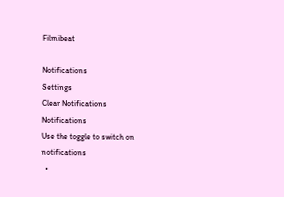Filmibeat

Notifications
Settings
Clear Notifications
Notifications
Use the toggle to switch on notifications
  •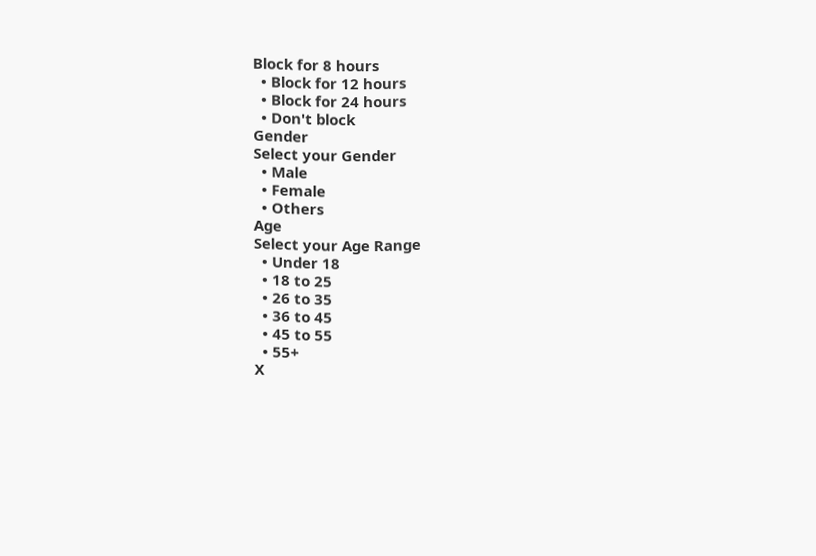Block for 8 hours
  • Block for 12 hours
  • Block for 24 hours
  • Don't block
Gender
Select your Gender
  • Male
  • Female
  • Others
Age
Select your Age Range
  • Under 18
  • 18 to 25
  • 26 to 35
  • 36 to 45
  • 45 to 55
  • 55+
X